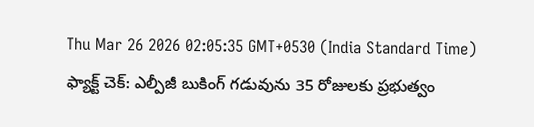Thu Mar 26 2026 02:05:35 GMT+0530 (India Standard Time)
ఫ్యాక్ట్ చెక్: ఎల్పీజీ బుకింగ్ గడువును 35 రోజులకు ప్రభుత్వం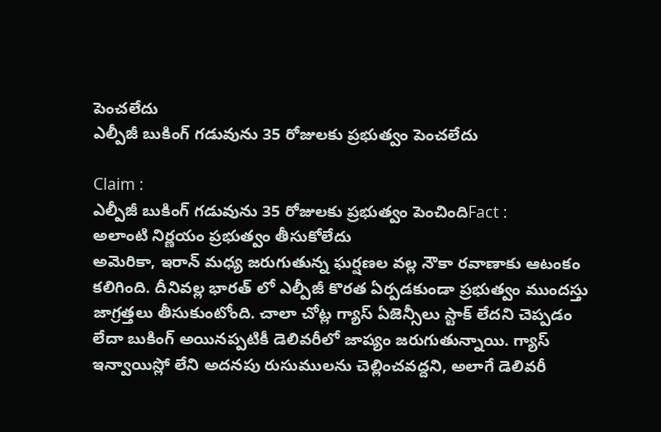పెంచలేదు
ఎల్పీజీ బుకింగ్ గడువును 35 రోజులకు ప్రభుత్వం పెంచలేదు

Claim :
ఎల్పీజీ బుకింగ్ గడువును 35 రోజులకు ప్రభుత్వం పెంచిందిFact :
అలాంటి నిర్ణయం ప్రభుత్వం తీసుకోలేదు
అమెరికా, ఇరాన్ మధ్య జరుగుతున్న ఘర్షణల వల్ల నౌకా రవాణాకు ఆటంకం కలిగింది. దీనివల్ల భారత్ లో ఎల్పీజీ కొరత ఏర్పడకుండా ప్రభుత్వం ముందస్తు జాగ్రత్తలు తీసుకుంటోంది. చాలా చోట్ల గ్యాస్ ఏజెన్సీలు స్టాక్ లేదని చెప్పడం లేదా బుకింగ్ అయినప్పటికీ డెలివరీలో జాప్యం జరుగుతున్నాయి. గ్యాస్ ఇన్వాయిస్లో లేని అదనపు రుసుములను చెల్లించవద్దని, అలాగే డెలివరీ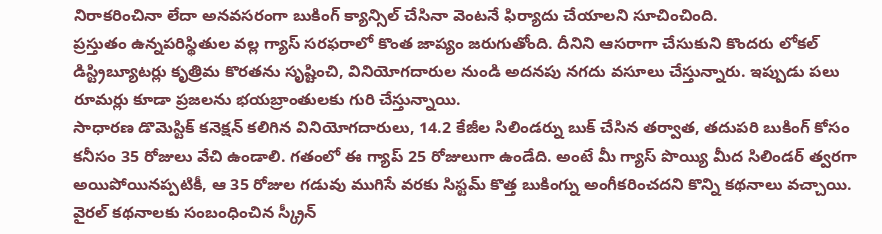నిరాకరించినా లేదా అనవసరంగా బుకింగ్ క్యాన్సిల్ చేసినా వెంటనే ఫిర్యాదు చేయాలని సూచించింది.
ప్రస్తుతం ఉన్నపరిస్థితుల వల్ల గ్యాస్ సరఫరాలో కొంత జాప్యం జరుగుతోంది. దీనిని ఆసరాగా చేసుకుని కొందరు లోకల్ డిస్ట్రిబ్యూటర్లు కృత్రిమ కొరతను సృష్టించి, వినియోగదారుల నుండి అదనపు నగదు వసూలు చేస్తున్నారు. ఇప్పుడు పలు రూమర్లు కూడా ప్రజలను భయబ్రాంతులకు గురి చేస్తున్నాయి.
సాధారణ డొమెస్టిక్ కనెక్షన్ కలిగిన వినియోగదారులు, 14.2 కేజీల సిలిండర్ను బుక్ చేసిన తర్వాత, తదుపరి బుకింగ్ కోసం కనీసం 35 రోజులు వేచి ఉండాలి. గతంలో ఈ గ్యాప్ 25 రోజులుగా ఉండేది. అంటే మీ గ్యాస్ పొయ్యి మీద సిలిండర్ త్వరగా అయిపోయినప్పటికీ, ఆ 35 రోజుల గడువు ముగిసే వరకు సిస్టమ్ కొత్త బుకింగ్ను అంగీకరించదని కొన్ని కథనాలు వచ్చాయి.
వైరల్ కథనాలకు సంబంధించిన స్క్రీన్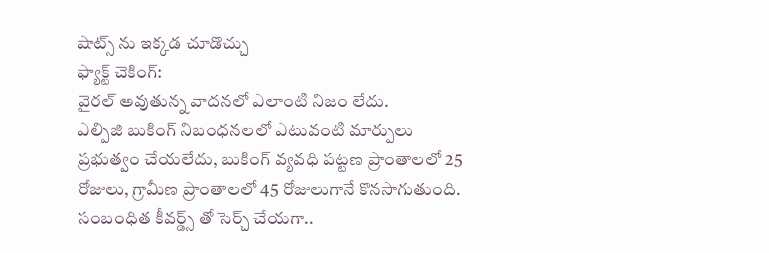షాట్స్ ను ఇక్కడ చూడొచ్చు
ఫ్యాక్ట్ చెకింగ్:
వైరల్ అవుతున్న వాదనలో ఎలాంటి నిజం లేదు.
ఎల్పిజి బుకింగ్ నిబంధనలలో ఎటువంటి మార్పులు ప్రభుత్వం చేయలేదు, బుకింగ్ వ్యవధి పట్టణ ప్రాంతాలలో 25 రోజులు, గ్రామీణ ప్రాంతాలలో 45 రోజులుగానే కొనసాగుతుంది.
సంబంధిత కీవర్డ్స్ తో సెర్చ్ చేయగా..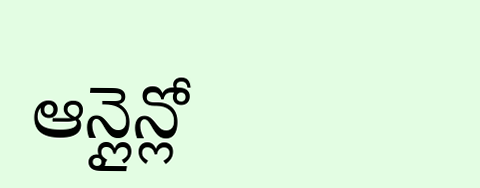ఆన్లైన్లో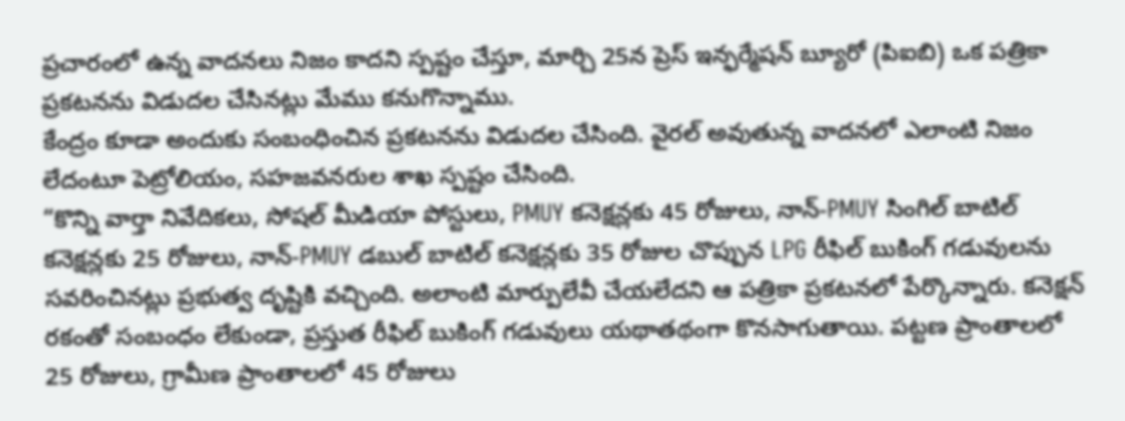ప్రచారంలో ఉన్న వాదనలు నిజం కాదని స్పష్టం చేస్తూ, మార్చి 25న ప్రెస్ ఇన్ఫర్మేషన్ బ్యూరో (పిఐబి) ఒక పత్రికా ప్రకటనను విడుదల చేసినట్లు మేము కనుగొన్నాము.
కేంద్రం కూడా అందుకు సంబంధించిన ప్రకటనను విడుదల చేసింది. వైరల్ అవుతున్న వాదనలో ఎలాంటి నిజం లేదంటూ పెట్రోలియం, సహజవనరుల శాఖ స్పష్టం చేసింది.
“కొన్ని వార్తా నివేదికలు, సోషల్ మీడియా పోస్టులు, PMUY కనెక్షన్లకు 45 రోజులు, నాన్-PMUY సింగిల్ బాటిల్ కనెక్షన్లకు 25 రోజులు, నాన్-PMUY డబుల్ బాటిల్ కనెక్షన్లకు 35 రోజుల చొప్పున LPG రీఫిల్ బుకింగ్ గడువులను సవరించినట్లు ప్రభుత్వ దృష్టికి వచ్చింది. అలాంటి మార్పులేవీ చేయలేదని ఆ పత్రికా ప్రకటనలో పేర్కొన్నారు. కనెక్షన్ రకంతో సంబంధం లేకుండా, ప్రస్తుత రీఫిల్ బుకింగ్ గడువులు యథాతథంగా కొనసాగుతాయి. పట్టణ ప్రాంతాలలో 25 రోజులు, గ్రామీణ ప్రాంతాలలో 45 రోజులు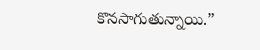కొనసాగుతున్నాయి.”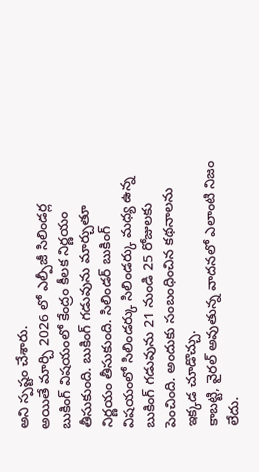అని స్పష్టం చేశారు.
అయితే మార్చి 2026 లో ఎల్పీజీ సిలిండర్ల బుకింగ్ విషయంలో కేంద్రం కీలక నిర్ణయం తీసుకుంది. బుకింగ్ గడువును మార్చుతూ నిర్ణయం తీసుకుంది. సిలిండర్ బుకింగ్ విషయంలో సిలిండర్కు సిలిండర్కు మధ్య ఉన్న బుకింగ్ గడువును 21 నుండి 25 రోజులకు పెంచింది. అందుకు సంబంధించిన కథనాలను ఇక్కడ చూడొచ్చు.
కాబట్టి, వైరల్ అవుతున్న వాదనలో ఎలాంటి నిజం లేదు.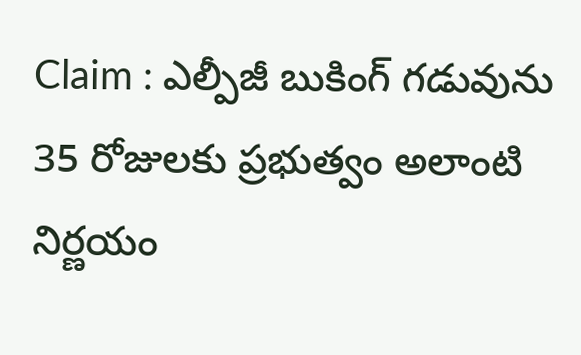Claim : ఎల్పీజీ బుకింగ్ గడువును 35 రోజులకు ప్రభుత్వం అలాంటి నిర్ణయం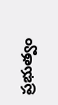ప్రభుత్వం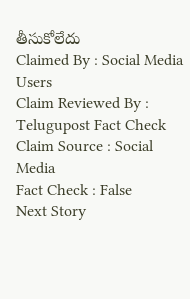తీసుకోలేదు
Claimed By : Social Media Users
Claim Reviewed By : Telugupost Fact Check
Claim Source : Social Media
Fact Check : False
Next Story